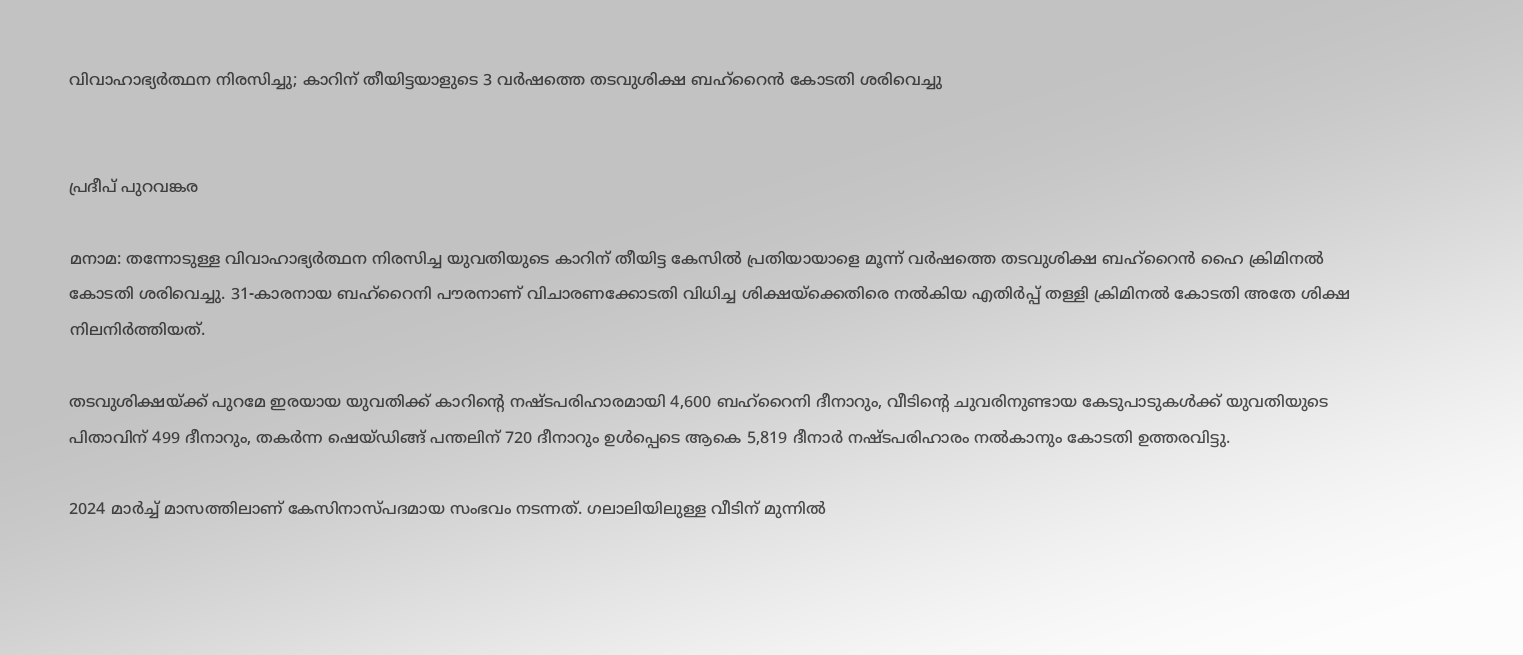വിവാഹാഭ്യർത്ഥന നിരസിച്ചു; കാറിന് തീയിട്ടയാളുടെ 3 വർഷത്തെ തടവുശിക്ഷ ബഹ്റൈൻ കോടതി ശരിവെച്ചു


പ്രദീപ് പുറവങ്കര

മനാമ: തന്നോടുള്ള വിവാഹാഭ്യർത്ഥന നിരസിച്ച യുവതിയുടെ കാറിന് തീയിട്ട കേസിൽ പ്രതിയായാളെ മൂന്ന് വർഷത്തെ തടവുശിക്ഷ ബഹ്‌റൈൻ ഹൈ ക്രിമിനൽ കോടതി ശരിവെച്ചു. 31-കാരനായ ബഹ്‌റൈനി പൗരനാണ് വിചാരണക്കോടതി വിധിച്ച ശിക്ഷയ്‌ക്കെതിരെ നൽകിയ എതിർപ്പ് തള്ളി ക്രിമിനൽ കോടതി അതേ ശിക്ഷ നിലനിർത്തിയത്.

തടവുശിക്ഷയ്ക്ക് പുറമേ ഇരയായ യുവതിക്ക് കാറിന്റെ നഷ്ടപരിഹാരമായി 4,600 ബഹ്‌റൈനി ദീനാറും, വീടിന്റെ ചുവരിനുണ്ടായ കേടുപാടുകൾക്ക് യുവതിയുടെ പിതാവിന് 499 ദീനാറും, തകർന്ന ഷെയ്ഡിങ്ങ് പന്തലിന് 720 ദീനാറും ഉൾപ്പെടെ ആകെ 5,819 ദീനാർ നഷ്ടപരിഹാരം നൽകാനും കോടതി ഉത്തരവിട്ടു.

2024 മാർച്ച് മാസത്തിലാണ് കേസിനാസ്പദമായ സംഭവം നടന്നത്. ഗലാലിയിലുള്ള വീടിന് മുന്നിൽ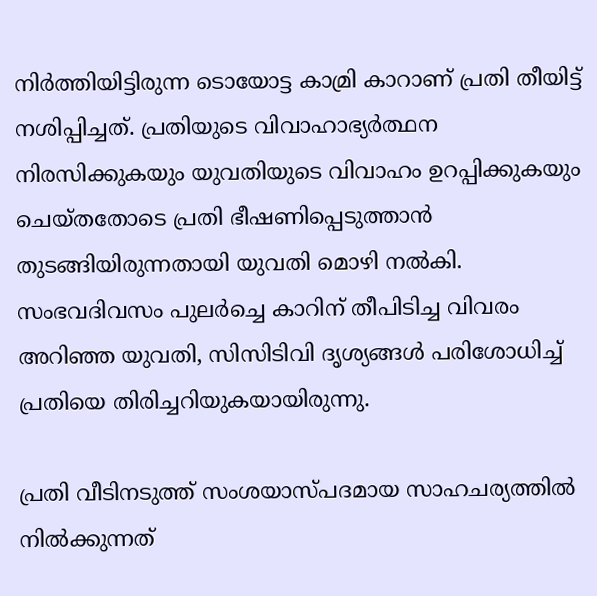നിർത്തിയിട്ടിരുന്ന ടൊയോട്ട കാമ്രി കാറാണ് പ്രതി തീയിട്ട് നശിപ്പിച്ചത്. പ്രതിയുടെ വിവാഹാഭ്യർത്ഥന നിരസിക്കുകയും യുവതിയുടെ വിവാഹം ഉറപ്പിക്കുകയും ചെയ്തതോടെ പ്രതി ഭീഷണിപ്പെടുത്താൻ തുടങ്ങിയിരുന്നതായി യുവതി മൊഴി നൽകി. സംഭവദിവസം പുലർച്ചെ കാറിന് തീപിടിച്ച വിവരം അറിഞ്ഞ യുവതി, സിസിടിവി ദൃശ്യങ്ങൾ പരിശോധിച്ച് പ്രതിയെ തിരിച്ചറിയുകയായിരുന്നു.

പ്രതി വീടിനടുത്ത് സംശയാസ്പദമായ സാഹചര്യത്തിൽ നിൽക്കുന്നത്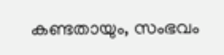കണ്ടതായും, സംഭവം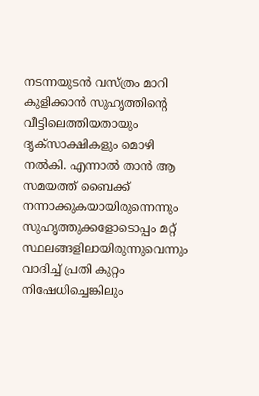നടന്നയുടൻ വസ്ത്രം മാറി കുളിക്കാൻ സുഹൃത്തിന്റെ വീട്ടിലെത്തിയതായും ദൃക്‌സാക്ഷികളും മൊഴി നൽകി. എന്നാൽ താൻ ആ സമയത്ത് ബൈക്ക് നന്നാക്കുകയായിരുന്നെന്നും സുഹൃത്തുക്കളോടൊപ്പം മറ്റ് സ്ഥലങ്ങളിലായിരുന്നുവെന്നും വാദിച്ച് പ്രതി കുറ്റം നിഷേധിച്ചെങ്കിലും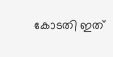കോടതി ഇത്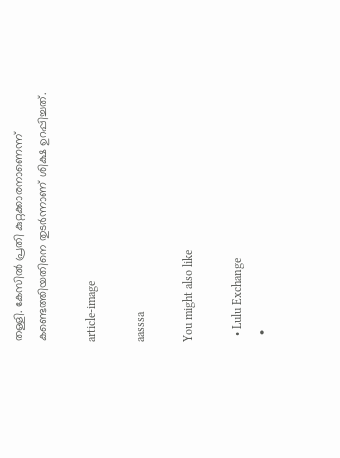തള്ളി. കേസിൽ പ്രതി കുറ്റക്കാരനാണെന്ന് കണ്ടെത്തിയതിനെ തുടർന്നാണ് ശിക്ഷ ഉറപ്പിച്ചത്.

article-image

aasssa

You might also like

  • Lulu Exchange
  •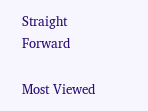Straight Forward

Most Viewed